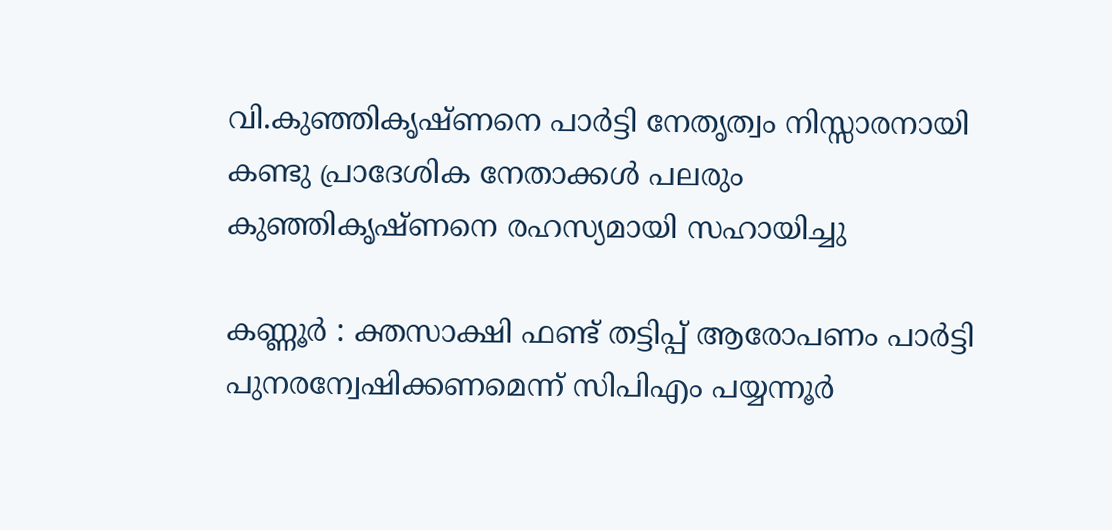വി.കുഞ്ഞികൃഷ്ണനെ പാർട്ടി നേതൃത്വം നിസ്സാരനായി കണ്ടു പ്രാദേശിക നേതാക്കൾ പലരും കുഞ്ഞികൃഷ്ണനെ രഹസ്യമായി സഹായിച്ചു

കണ്ണൂര്‍ : ക്തസാക്ഷി ഫണ്ട് തട്ടിപ്പ് ആരോപണം പാർട്ടി പുനരന്വേഷിക്കണമെന്ന് സിപിഎം പയ്യന്നൂർ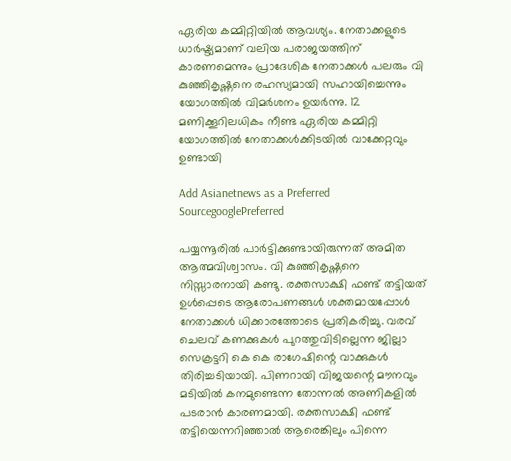ഏരിയ കമ്മിറ്റിയിൽ ആവശ്യം. നേതാക്കളുടെ ധാർഷ്ട്യമാണ് വലിയ പരാജയത്തിന് കാരണമെന്നും പ്രാദേശിക നേതാക്കൾ പലരും വി കുഞ്ഞികൃഷ്ണനെ രഹസ്യമായി സഹായിച്ചെന്നും യോഗത്തിൽ വിമർശനം ഉയർന്നു. 12 മണിക്കൂറിലധികം നീണ്ട ഏരിയ കമ്മിറ്റി യോഗത്തിൽ നേതാക്കൾക്കിടയിൽ വാക്കേറ്റവും ഉണ്ടായി

Add Asianetnews as a Preferred SourcegooglePreferred

പയ്യന്നൂരിൽ പാർട്ടിക്കുണ്ടായിരുന്നത് അമിത ആത്മവിശ്വാസം. വി കുഞ്ഞികൃഷ്ണനെ നിസ്സാരനായി കണ്ടു. രക്തസാക്ഷി ഫണ്ട് തട്ടിയത് ഉൾപ്പെടെ ആരോപണങ്ങൾ ശക്തമായപ്പോൾ നേതാക്കൾ ധിക്കാരത്തോടെ പ്രതികരിച്ചു. വരവ് ചെലവ് കണക്കുകൾ പുറത്തുവിടില്ലെന്ന ജില്ലാ സെക്രട്ടറി കെ കെ രാഗേഷിന്റെ വാക്കുകൾ തിരിച്ചടിയായി. പിണറായി വിജയന്റെ മൗനവും മടിയിൽ കനമുണ്ടെന്ന തോന്നൽ അണികളിൽ പടരാൻ കാരണമായി. രക്തസാക്ഷി ഫണ്ട് തട്ടിയെന്നറിഞ്ഞാൽ ആരെങ്കിലും പിന്നെ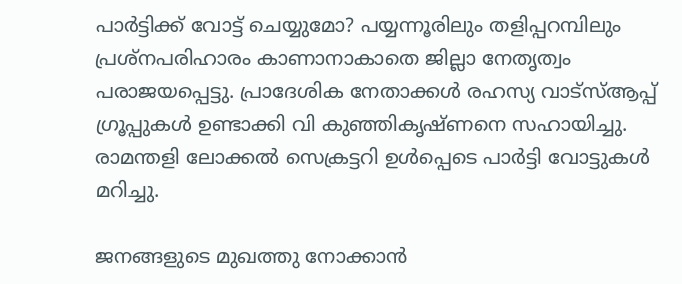പാർട്ടിക്ക് വോട്ട് ചെയ്യുമോ? പയ്യന്നൂരിലും തളിപ്പറമ്പിലും പ്രശ്നപരിഹാരം കാണാനാകാതെ ജില്ലാ നേതൃത്വം പരാജയപ്പെട്ടു. പ്രാദേശിക നേതാക്കൾ രഹസ്യ വാട്സ്ആപ്പ് ഗ്രൂപ്പുകൾ ഉണ്ടാക്കി വി കുഞ്ഞികൃഷ്ണനെ സഹായിച്ചു. രാമന്തളി ലോക്കൽ സെക്രട്ടറി ഉൾപ്പെടെ പാർട്ടി വോട്ടുകൾ മറിച്ചു.

ജനങ്ങളുടെ മുഖത്തു നോക്കാൻ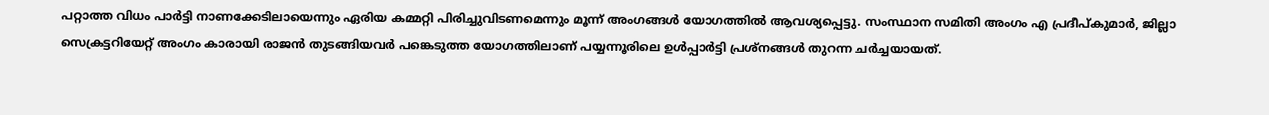പറ്റാത്ത വിധം പാർട്ടി നാണക്കേടിലായെന്നും ഏരിയ കമ്മറ്റി പിരിച്ചുവിടണമെന്നും മൂന്ന് അംഗങ്ങൾ യോഗത്തിൽ ആവശ്യപ്പെട്ടു. സംസ്ഥാന സമിതി അംഗം എ പ്രദീപ്കുമാർ, ജില്ലാ സെക്രട്ടറിയേറ്റ് അംഗം കാരായി രാജൻ തുടങ്ങിയവർ പങ്കെടുത്ത യോഗത്തിലാണ് പയ്യന്നൂരിലെ ഉൾപ്പാർട്ടി പ്രശ്നങ്ങൾ തുറന്ന ചർച്ചയായത്.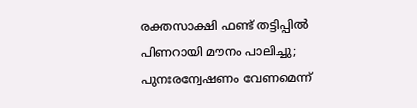രക്തസാക്ഷി ഫണ്ട് തട്ടിപ്പിൽ പിണറായി മൗനം പാലിച്ചു; പുനഃരന്വേഷണം വേണമെന്ന്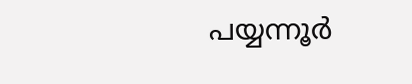പയ്യന്നൂർ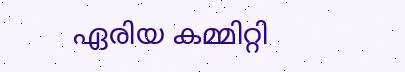ഏരിയ കമ്മിറ്റി